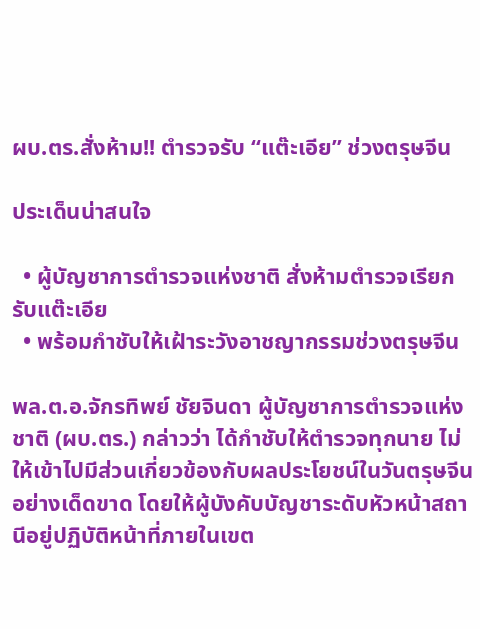ผบ.ตร.สั่งห้าม!! ตำรวจรับ “แต๊ะเอีย” ช่วงตรุษจีน

ประเด็นน่าสนใจ

  • ผู้บัญชาการตำรวจแห่งชาติ สั่งห้ามตำรวจเรียกรับแต๊ะเอีย
  • พร้อมกำชับให้เฝ้าระวังอาชญากรรมช่วงตรุษจีน

พล.ต.อ.จักรทิพย์ ชัยจินดา ผู้บัญชาการตำรวจแห่งชาติ (ผบ.ตร.) กล่าวว่า ได้กำชับให้ตำรวจทุกนาย ไม่ให้เข้าไปมีส่วนเกี่ยวข้องกับผลประโยชน์ในวันตรุษจีนอย่างเด็ดขาด โดยให้ผู้บังคับบัญชาระดับหัวหน้าสถานีอยู่ปฏิบัติหน้าที่ภายในเขต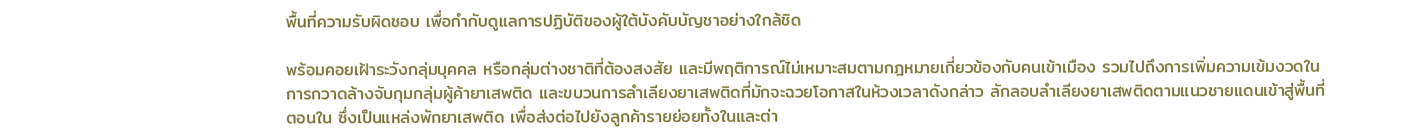พื้นที่ความรับผิดชอบ เพื่อกำกับดูแลการปฏิบัติของผู้ใต้บังคับบัญชาอย่างใกล้ชิด

พร้อมคอยเฝ้าระวังกลุ่มบุคคล หรือกลุ่มต่างชาติที่ต้องสงสัย และมีพฤติการณ์ไม่เหมาะสมตามกฎหมายเกี่ยวข้องกับคนเข้าเมือง รวมไปถึงการเพิ่มความเข้มงวดในการกวาดล้างจับกุมกลุ่มผู้ค้ายาเสพติด และขบวนการลำเลียงยาเสพติดที่มักจะฉวยโอกาสในห้วงเวลาดังกล่าว ลักลอบลำเลียงยาเสพติดตามแนวชายแดนเข้าสู่พื้นที่ตอนใน ซึ่งเป็นแหล่งพักยาเสพติด เพื่อส่งต่อไปยังลูกค้ารายย่อยทั้งในและต่า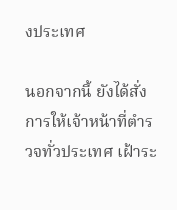งประเทศ

นอกจากนี้ ยังได้สั่งการให้เจ้าหน้าที่ตำรวจทั่วประเทศ เฝ้าระ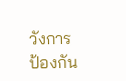วังการป้องกัน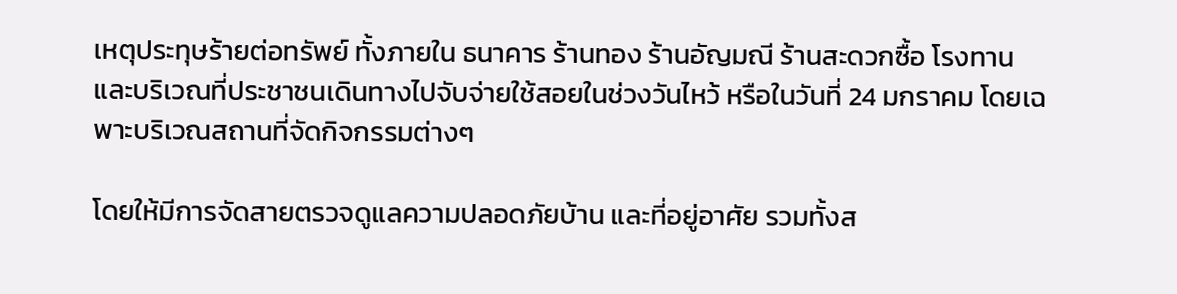เหตุประทุษร้ายต่อทรัพย์ ทั้งภายใน ธนาคาร ร้านทอง ร้านอัญมณี ร้านสะดวกซื้อ โรงทาน และบริเวณที่ประชาชนเดินทางไปจับจ่ายใช้สอยในช่วงวันไหว้ หรือในวันที่ 24 มกราคม โดยเฉพาะบริเวณสถานที่จัดกิจกรรมต่างๆ

โดยให้มีการจัดสายตรวจดูแลความปลอดภัยบ้าน และที่อยู่อาศัย รวมทั้งส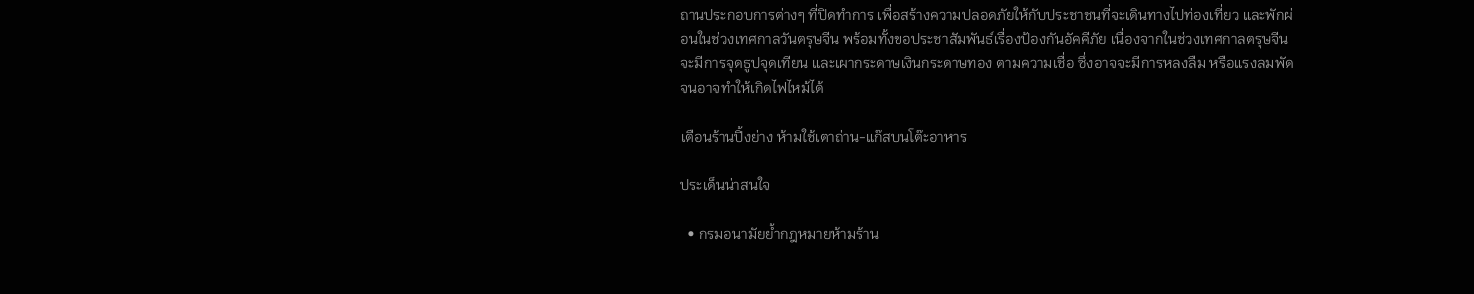ถานประกอบการต่างๆ ที่ปิดทำการ เพื่อสร้างความปลอดภัยให้กับประชาชนที่จะเดินทางไปท่องเที่ยว และพักผ่อนในช่วงเทศกาลวันตรุษจีน พร้อมทั้งขอประชาสัมพันธ์เรื่องป้องกันอัคคีภัย เนื่องจากในช่วงเทศกาลตรุษจีนจะมีการจุดธูปจุดเทียน และเผากระดาษเงินกระดาษทอง ตามความเชื่อ ซึ่งอาจจะมีการหลงลืม หรือแรงลมพัด จนอาจทำให้เกิดไฟไหม้ได้

เตือนร้านปิ้งย่าง ห้ามใช้เตาถ่าน-แก๊สบนโต๊ะอาหาร

ประเด็นน่าสนใจ

  • กรมอนามัยย้ำกฎหมายห้ามร้าน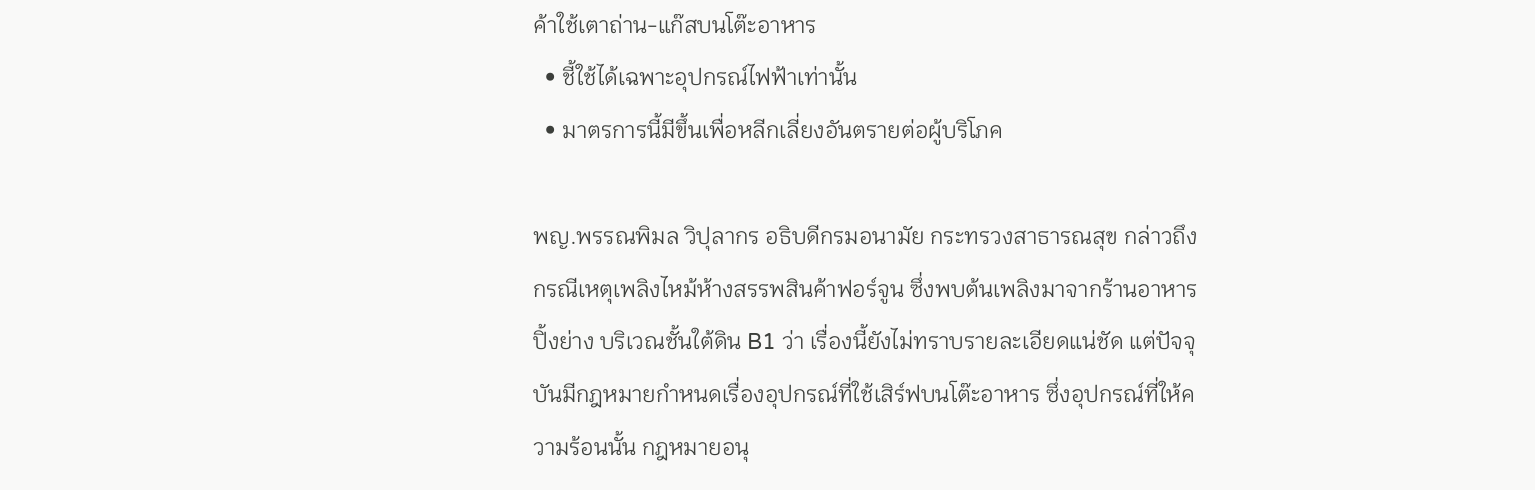ค้าใช้เตาถ่าน-แก๊สบนโต๊ะอาหาร
  • ชี้ใช้ได้เฉพาะอุปกรณ์ไฟฟ้าเท่านั้น
  • มาตรการนี้มีขึ้นเพื่อหลีกเลี่ยงอันตรายต่อผู้บริโภค

พญ.พรรณพิมล วิปุลากร อธิบดีกรมอนามัย กระทรวงสาธารณสุข กล่าวถึงกรณีเหตุเพลิงไหม้ห้างสรรพสินค้าฟอร์จูน ซึ่งพบต้นเพลิงมาจากร้านอาหารปิ้งย่าง บริเวณชั้นใต้ดิน B1 ว่า เรื่องนี้ยังไม่ทราบรายละเอียดแน่ชัด แต่ปัจจุบันมีกฎหมายกำหนดเรื่องอุปกรณ์ที่ใช้เสิร์ฟบนโต๊ะอาหาร ซึ่งอุปกรณ์ที่ให้ความร้อนนั้น กฎหมายอนุ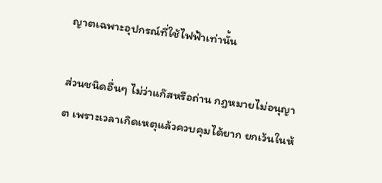ญาตเฉพาะอุปกรณ์ที่ใช้ไฟฟ้าเท่านั้น

ส่วนชนิดอื่นๆ ไม่ว่าแก๊สหรือถ่าน กฎหมายไม่อนุญาต เพราะเวลาเกิดเหตุแล้วควบคุมได้ยาก ยกเว้นในห้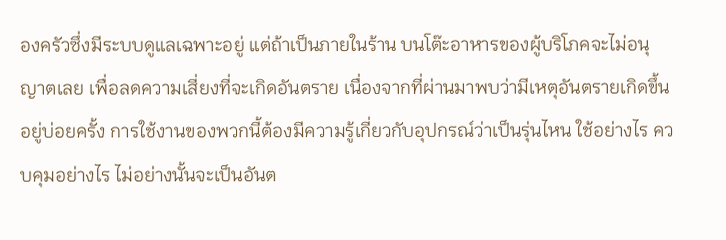องครัวซึ่งมีระบบดูแลเฉพาะอยู่ แต่ถ้าเป็นภายในร้าน บนโต๊ะอาหารของผู้บริโภคจะไม่อนุญาตเลย เพื่อลดความเสี่ยงที่จะเกิดอันตราย เนื่องจากที่ผ่านมาพบว่ามีเหตุอันตรายเกิดขึ้นอยู่บ่อยครั้ง การใช้งานของพวกนี้ต้องมีความรู้เกี่ยวกับอุปกรณ์ว่าเป็นรุ่นไหน ใช้อย่างไร ควบคุมอย่างไร ไม่อย่างนั้นจะเป็นอันต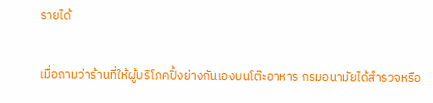รายได้

เมื่อถามว่าร้านที่ให้ผู้บริโภคปิ้งย่างกันเองบนโต๊ะอาหาร กรมอนามัยได้สำรวจหรือ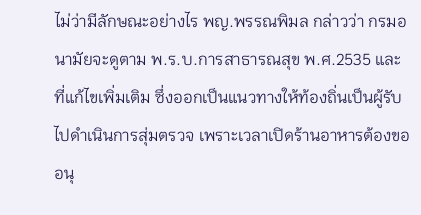ไม่ว่ามีลักษณะอย่างไร พญ.พรรณพิมล กล่าวว่า กรมอนามัยจะดูตาม พ.ร.บ.การสาธารณสุข พ.ศ.2535 และที่แก้ไขเพิ่มเติม ซึ่งออกเป็นแนวทางให้ท้องถิ่นเป็นผู้รับไปดำเนินการสุ่มตรวจ เพราะเวลาเปิดร้านอาหารต้องขออนุ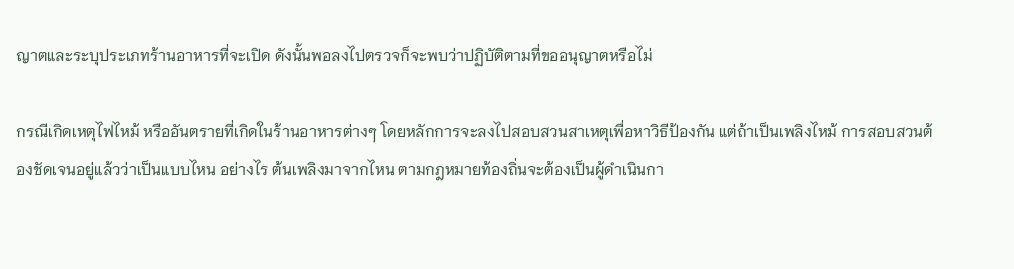ญาตและระบุประเภทร้านอาหารที่จะเปิด ดังนั้นพอลงไปตรวจก็จะพบว่าปฏิบัติตามที่ขออนุญาตหรือไม่

กรณีเกิดเหตุไฟไหม้ หรืออันตรายที่เกิดในร้านอาหารต่างๆ โดยหลักการจะลงไปสอบสวนสาเหตุเพื่อหาวิธีป้องกัน แต่ถ้าเป็นเพลิงไหม้ การสอบสวนต้องชัดเจนอยู่แล้วว่าเป็นแบบไหน อย่างไร ต้นเพลิงมาจากไหน ตามกฎหมายท้องถิ่นจะต้องเป็นผู้ดำเนินกา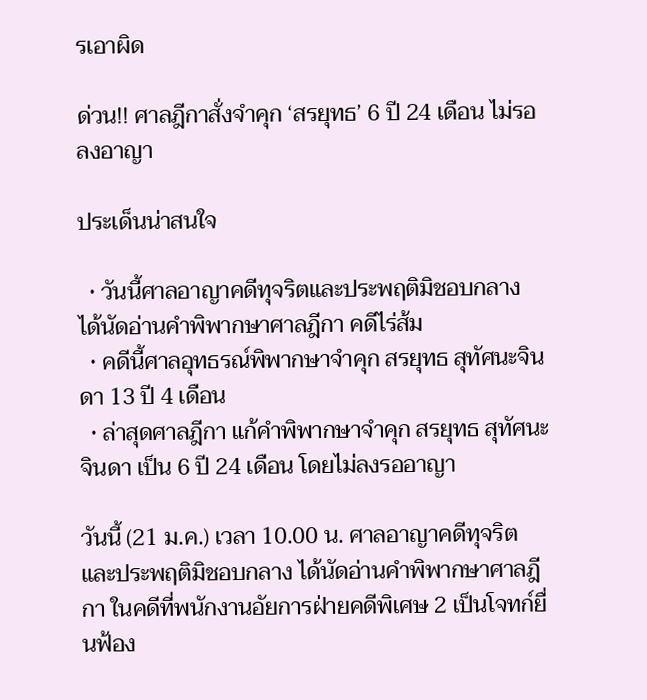รเอาผิด

ด่วน!! ศาลฎีกาสั่งจำคุก ‘สรยุทธ’ 6 ปี 24 เดือน ไม่รอลงอาญา

ประเด็นน่าสนใจ

  • วันนี้ศาลอาญาคดีทุจริตและประพฤติมิชอบกลาง ได้นัดอ่านคำพิพากษาศาลฎีกา คดีไร่ส้ม
  • คดีนี้ศาลอุทธรณ์พิพากษาจำคุก สรยุทธ สุทัศนะจินดา 13 ปี 4 เดือน
  • ล่าสุดศาลฎีกา แก้คำพิพากษาจำคุก สรยุทธ สุทัศนะจินดา เป็น 6 ปี 24 เดือน โดยไม่ลงรออาญา

วันนี้ (21 ม.ค.) เวลา 10.00 น. ศาลอาญาคดีทุจริตและประพฤติมิชอบกลาง ได้นัดอ่านคำพิพากษาศาลฎีกา ในคดีที่พนักงานอัยการฝ่ายคดีพิเศษ 2 เป็นโจทก์ยื่นฟ้อง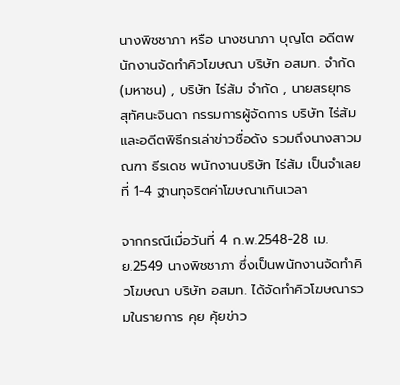นางพิชชาภา หรือ นางชนาภา บุญโต อดีตพนักงานจัดทำคิวโฆษณา บริษัท อสมท. จำกัด (มหาชน) , บริษัท ไร่ส้ม จำกัด , นายสรยุทธ สุทัศนะจินดา กรรมการผู้จัดการ บริษัท ไร่ส้ม และอดีตพิธีกรเล่าข่าวชื่อดัง รวมถึงนางสาวมณฑา ธีรเดช พนักงานบริษัท ไร่ส้ม เป็นจำเลยที่ 1-4 ฐานทุจริตค่าโฆษณาเกินเวลา

จากกรณีเมื่อวันที่ 4 ก.พ.2548-28 เม.ย.2549 นางพิชชาภา ซึ่งเป็นพนักงานจัดทำคิวโฆษณา บริษัท อสมท. ได้จัดทำคิวโฆษณารวมในรายการ คุย คุ้ยข่าว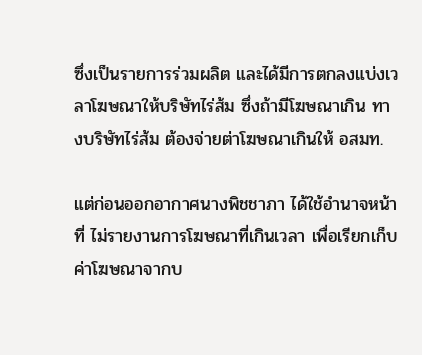ซึ่งเป็นรายการร่วมผลิต และได้มีการตกลงแบ่งเวลาโฆษณาให้บริษัทไร่ส้ม ซึ่งถ้ามีโฆษณาเกิน ทางบริษัทไร่ส้ม ต้องจ่ายต่าโฆษณาเกินให้ อสมท.

แต่ก่อนออกอากาศนางพิชชาภา ได้ใช้อำนาจหน้าที่ ไม่รายงานการโฆษณาที่เกินเวลา เพื่อเรียกเก็บค่าโฆษณาจากบ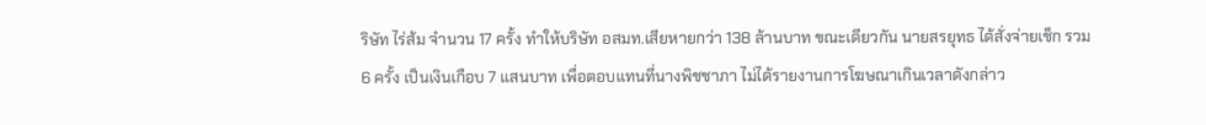ริษัท ไร่ส้ม จำนวน 17 ครั้ง ทำให้บริษัท อสมท.เสียหายกว่า 138 ล้านบาท ขณะเดียวกัน นายสรยุทธ ได้สั่งจ่ายเช็ก รวม 6 ครั้ง เป็นเงินเกือบ 7 แสนบาท เพื่อตอบแทนที่นางพิชชาภา ไม่ได้รายงานการโฆษณาเกินเวลาดังกล่าว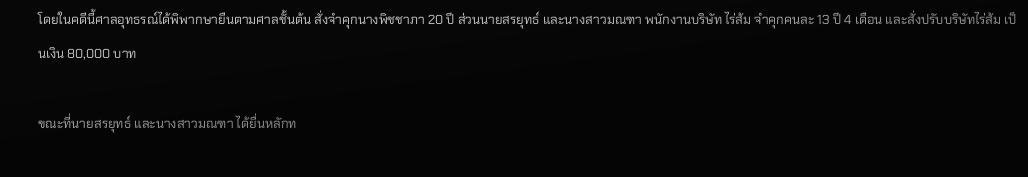โดยในคดีนี้ศาลอุทธรณ์ได้พิพากษายืนตามศาลชั้นต้น สั่งจำคุกนางพิชชาภา 20 ปี ส่วนนายสรยุทธ์ และนางสาวมณฑา พนักงานบริษัท ไร่ส้ม จำคุกคนละ 13 ปี 4 เดือน และสั่งปรับบริษัทไร่ส้ม เป็นเงิน 80,000 บาท

ขณะที่นายสรยุทธ์ และนางสาวมณฑา ได้ยื่นหลักท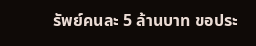รัพย์คนละ 5 ล้านบาท ขอประ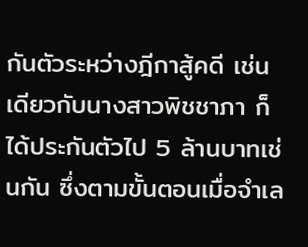กันตัวระหว่างฎีกาสู้คดี เช่นเดียวกับนางสาวพิชชาภา ก็ได้ประกันตัวไป 5 ล้านบาทเช่นกัน ซึ่งตามขั้นตอนเมื่อจำเล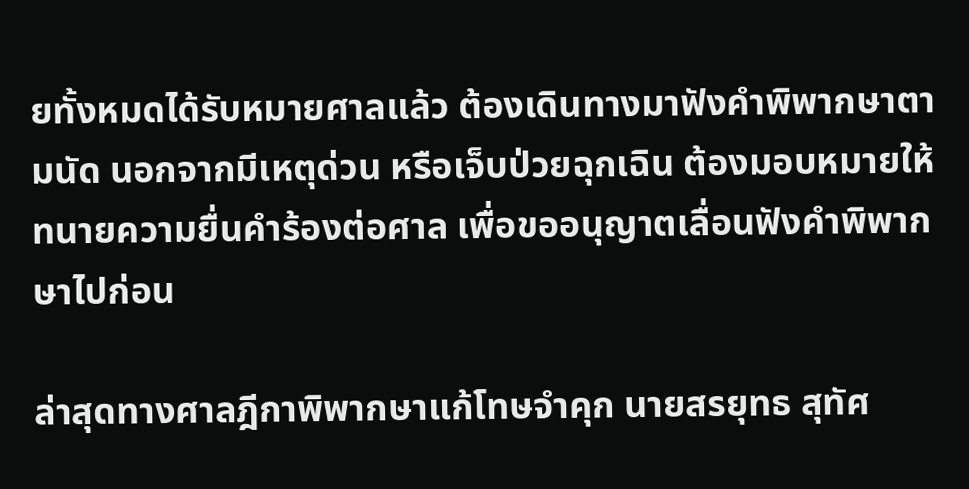ยทั้งหมดได้รับหมายศาลแล้ว ต้องเดินทางมาฟังคำพิพากษาตามนัด นอกจากมีเหตุด่วน หรือเจ็บป่วยฉุกเฉิน ต้องมอบหมายให้ทนายความยื่นคำร้องต่อศาล เพื่อขออนุญาตเลื่อนฟังคำพิพากษาไปก่อน

ล่าสุดทางศาลฎีกาพิพากษาแก้โทษจำคุก นายสรยุทธ สุทัศ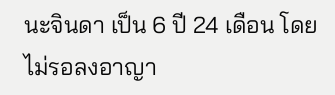นะจินดา เป็น 6 ปี 24 เดือน โดยไม่รอลงอาญา